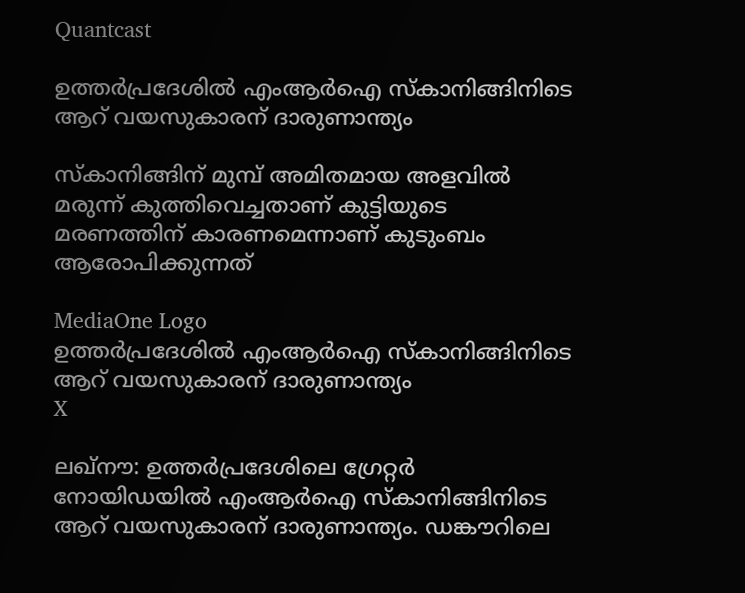Quantcast

ഉത്തർപ്രദേശിൽ എംആർഐ സ്‌കാനിങ്ങിനിടെ ആറ് വയസുകാരന് ദാരുണാന്ത്യം

സ്‌കാനിങ്ങിന് മുമ്പ് അമിതമായ അളവിൽ മരുന്ന് കുത്തിവെച്ചതാണ് കുട്ടിയുടെ മരണത്തിന് കാരണമെന്നാണ് കുടുംബം ആരോപിക്കുന്നത്

MediaOne Logo
ഉത്തർപ്രദേശിൽ എംആർഐ സ്‌കാനിങ്ങിനിടെ ആറ് വയസുകാരന് ദാരുണാന്ത്യം
X

ലഖ്‌നൗ: ഉത്തർപ്രദേശിലെ ഗ്രേറ്റർ നോയിഡയിൽ എംആർഐ സ്‌കാനിങ്ങിനിടെ ആറ് വയസുകാരന് ദാരുണാന്ത്യം. ഡങ്കൗറിലെ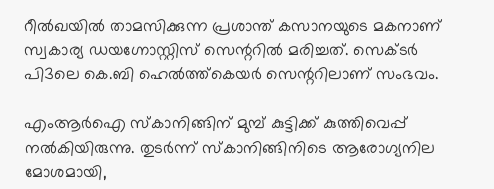റീൽഖയിൽ താമസിക്കുന്ന പ്രശാന്ത് കസാനയുടെ മകനാണ് സ്വകാര്യ ഡയഗ്നോസ്റ്റിസ് സെന്ററിൽ മരിച്ചത്. സെക്ടർ പി3ലെ കെ.ബി ഹെൽത്ത്‌കെയർ സെന്ററിലാണ് സംഭവം.

എംആർഐ സ്‌കാനിങ്ങിന് മുമ്പ് കുട്ടിക്ക് കുത്തിവെപ്പ് നൽകിയിരുന്നു. തുടർന്ന് സ്‌കാനിങ്ങിനിടെ ആരോഗ്യനില മോശമായി,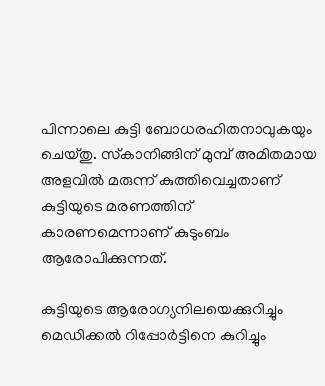പിന്നാലെ കുട്ടി ബോധരഹിതനാവുകയും ചെയ്തു. സ്‌കാനിങ്ങിന് മുമ്പ് അമിതമായ അളവിൽ മരുന്ന് കുത്തിവെച്ചതാണ് കുട്ടിയുടെ മരണത്തിന് കാരണമെന്നാണ് കുടുംബം ആരോപിക്കുന്നത്.

കുട്ടിയുടെ ആരോഗ്യനിലയെക്കുറിച്ചും മെഡിക്കൽ റിപ്പോർട്ടിനെ കുറിച്ചും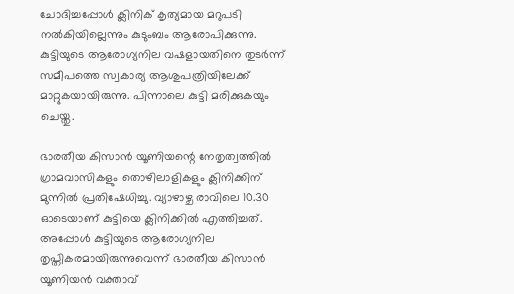ചോദിച്ചപ്പോൾ ക്ലിനിക് കൃത്യമായ മറുപടി നൽകിയില്ലെന്നും കുടുംബം ആരോപിക്കുന്നു. കുട്ടിയുടെ ആരോഗ്യനില വഷളായതിനെ തുടർന്ന് സമീപത്തെ സ്വകാര്യ ആശുപത്രിയിലേക്ക് മാറ്റുകയായിരുന്നു. പിന്നാലെ കുട്ടി മരിക്കുകയും ചെയ്തു.

ഭാരതീയ കിസാൻ യൂണിയന്റെ നേതൃത്വത്തിൽ ഗ്രാമവാസികളും തൊഴിലാളികളും ക്ലിനിക്കിന് മുന്നിൽ പ്രതിഷേധിച്ചു. വ്യാഴാഴ്ച രാവിലെ 10.30 ഓടെയാണ് കുട്ടിയെ ക്ലിനിക്കിൽ എത്തിച്ചത്. അപ്പോൾ കുട്ടിയുടെ ആരോഗ്യനില തൃപ്തികരമായിരുന്നുവെന്ന് ഭാരതീയ കിസാൻ യൂണിയൻ വക്താവ്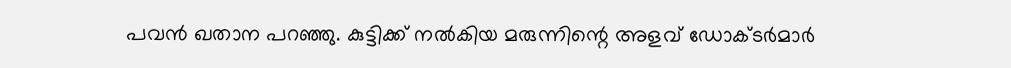പവൻ ഖതാന പറഞ്ഞു. കുട്ടിക്ക് നൽകിയ മരുന്നിന്റെ അളവ് ഡോക്ടർമാർ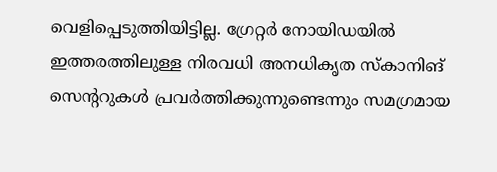വെളിപ്പെടുത്തിയിട്ടില്ല. ഗ്രേറ്റർ നോയിഡയിൽ ഇത്തരത്തിലുള്ള നിരവധി അനധികൃത സ്‌കാനിങ് സെന്ററുകൾ പ്രവർത്തിക്കുന്നുണ്ടെന്നും സമഗ്രമായ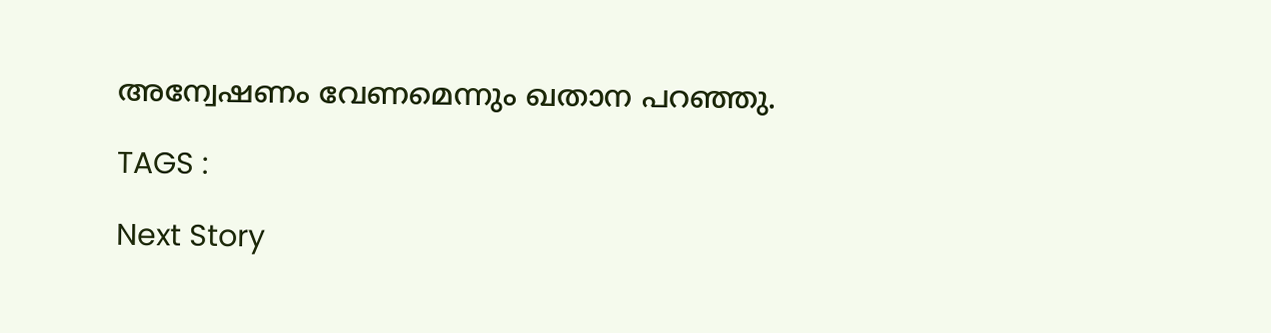അന്വേഷണം വേണമെന്നും ഖതാന പറഞ്ഞു.

TAGS :

Next Story